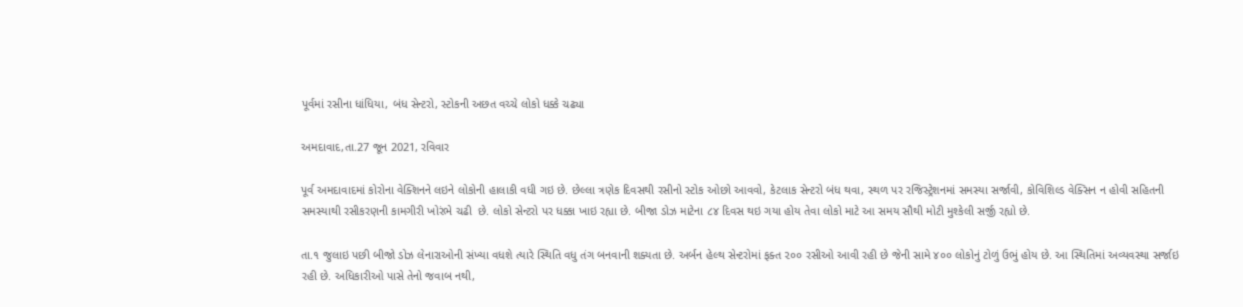પૂર્વમાં રસીના ધાંધિયા, બંધ સેન્ટરો, સ્ટોકની અછત વચ્ચે લોકો ધક્કે ચઢ્યા

અમદાવાદ,તા.27 જૂન 2021, રવિવાર

પૂર્વ અમદાવાદમાં કોરોના વેક્શિનને લઇને લોકોની હાલાકી વધી ગઇ છે. છેલ્લા ત્રણેક દિવસથી રસીનો સ્ટોક ઓછો આવવો, કેટલાક સેન્ટરો બંધ થવા, સ્થળ પર રજિસ્ટ્રેશનમાં સમસ્યા સર્જાવી, કોવિશિલ્ડ વેક્સિન ન હોવી સહિતની સમસ્યાથી રસીકરણની કામગીરી ખોરંભે ચઢી  છે. લોકો સેન્ટરો પર ધક્કા ખાઇ રહ્યા છે. બીજા ડોઝ માટેના ૮૪ દિવસ થઇ ગયા હોય તેવા લોકો માટે આ સમય સૌથી મોટી મુશ્કેલી સર્જી રહ્યો છે.

તા.૧ જુલાઇ પછી બીજો ડોઝ લેનારાઓની સંખ્યા વધશે ત્યારે સ્થિતિ વધુ તંગ બનવાની શક્યતા છે. અર્બન હેલ્થ સેન્ટરોમાં ફક્ત ૨૦૦ રસીઓ આવી રહી છે જેની સામે ૪૦૦ લોકોનું ટોળું ઉભું હોય છે. આ સ્થિતિમાં અવ્યવસ્થા સર્જાઇ રહી છે. અધિકારીઓ પાસે તેનો જવાબ નથી,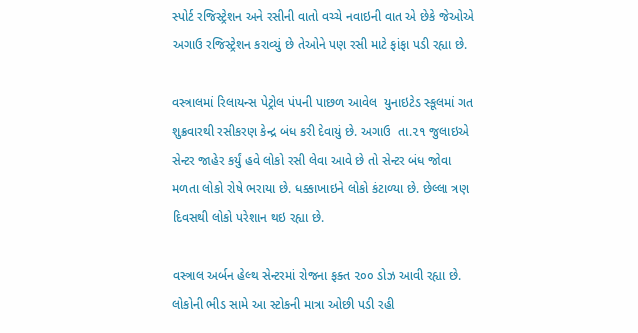સ્પોર્ટ રજિસ્ટ્રેશન અને રસીની વાતો વચ્ચે નવાઇની વાત એ છેકે જેઓએ અગાઉ રજિસ્ટ્રેશન કરાવ્યું છે તેઓને પણ રસી માટે ફાંફા પડી રહ્યા છે.

વસ્ત્રાલમાં રિલાયન્સ પેટ્રોલ પંપની પાછળ આવેલ  યુનાઇટેડ સ્કૂલમાં ગત શુક્રવારથી રસીકરણ કેન્દ્ર બંધ કરી દેવાયું છે. અગાઉ  તા.૨૧ જુલાઇએ સેન્ટર જાહેર કર્યું હવે લોકો રસી લેવા આવે છે તો સેન્ટર બંધ જોવા મળતા લોકો રોષે ભરાયા છે. ધક્કાખાઇને લોકો કંટાળ્યા છે. છેલ્લા ત્રણ દિવસથી લોકો પરેશાન થઇ રહ્યા છે.

વસ્ત્રાલ અર્બન હેલ્થ સેન્ટરમાં રોજના ફક્ત ૨૦૦ ડોઝ આવી રહ્યા છે. લોકોની ભીડ સામે આ સ્ટોકની માત્રા ઓછી પડી રહી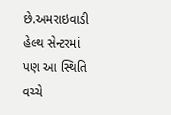છે.અમરાઇવાડી હેલ્થ સેન્ટરમાં પણ આ સ્થિતિ વચ્ચે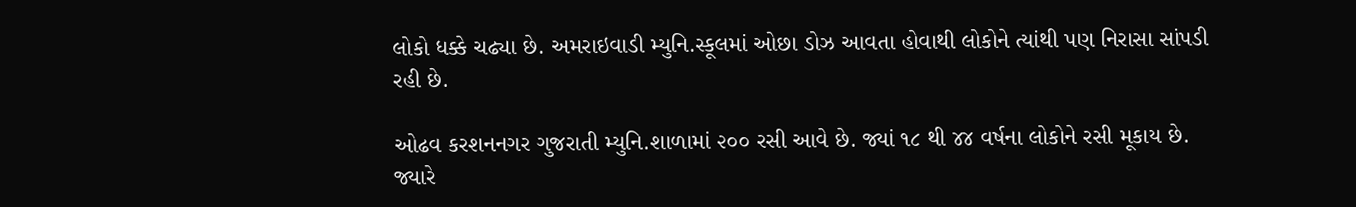લોકો ધક્કે ચઢ્યા છે. અમરાઇવાડી મ્યુનિ.સ્કૂલમાં ઓછા ડોઝ આવતા હોવાથી લોકોને ત્યાંથી પણ નિરાસા સાંપડી રહી છે.

ઓઢવ કરશનનગર ગુજરાતી મ્યુનિ.શાળામાં ૨૦૦ રસી આવે છે. જ્યાં ૧૮ થી ૪૪ વર્ષના લોકોને રસી મૂકાય છે. જ્યારે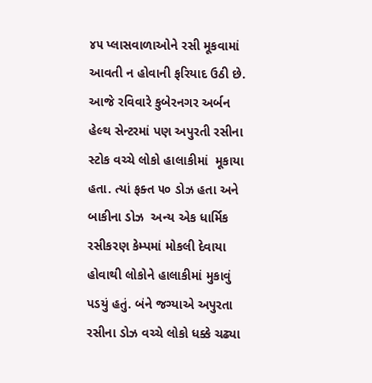૪૫ પ્લાસવાળાઓને રસી મૂકવામાં આવતી ન હોવાની ફરિયાદ ઉઠી છે.   આજે રવિવારે કુબેરનગર અર્બન હેલ્થ સેન્ટરમાં પણ અપુરતી રસીના સ્ટોક વચ્ચે લોકો હાલાકીમાં  મૂકાયા હતા. ત્યાં ફક્ત ૫૦ ડોઝ હતા અને બાકીના ડોઝ  અન્ય એક ધાર્મિક રસીકરણ કેમ્પમાં મોકલી દેવાયા હોવાથી લોકોને હાલાકીમાં મુકાવું પડયું હતું. બંને જગ્યાએ અપુરતા રસીના ડોઝ વચ્ચે લોકો ધક્કે ચઢ્યા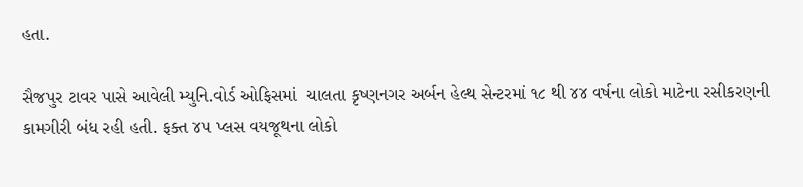હતા.

સૈજપુર ટાવર પાસે આવેલી મ્યુનિ.વોર્ડ ઓફિસમાં  ચાલતા કૃષ્ણનગર અર્બન હેલ્થ સેન્ટરમાં ૧૮ થી ૪૪ વર્ષના લોકો માટેના રસીકરણની કામગીરી બંધ રહી હતી. ફક્ત ૪૫ પ્લસ વયજૂથના લોકો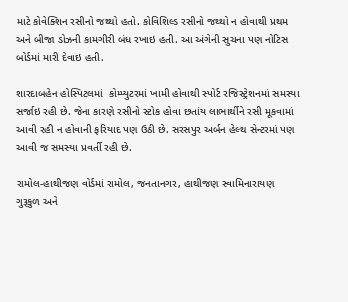માટે કોવેક્શિન રસીનો જથ્થો હતો. કોવિશિલ્ડ રસીનો જથ્થો ન હોવાથી પ્રથમ અને બીજા ડોઝની કામગીરી બંધ રખાઇ હતી. આ અંગેની સુચના પણ નોટિસ બોર્ડમાં મારી દેવાઇ હતી.

શારદાબહેન હોસ્પિટલમાં  કોમ્પ્યુટરમાં ખામી હોવાથી સ્પોર્ટ રજિસ્ટ્રેશનમાં સમસ્યા સર્જાઇ રહી છે. જેના કારણે રસીનો સ્ટોક હોવા છતાંય લાભાર્થીને રસી મૂકવામાં આવી રહી ન હોવાની ફરિયાદ પણ ઉઠી છે. સરસપુર અર્બન હેલ્થ સેન્ટરમાં પણ આવી જ સમસ્યા પ્રવર્તી રહી છે.

રામોલ-હાથીજણ વોર્ડમાં રામોલ, જનતાનગર, હાથીજણ સ્વામિનારાયણ ગુરૂકુળ અને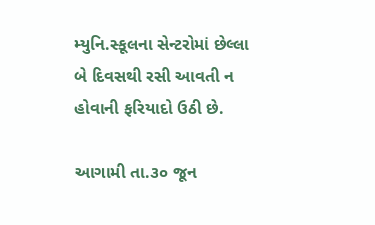મ્યુનિ.સ્કૂલના સેન્ટરોમાં છેલ્લા બે દિવસથી રસી આવતી ન હોવાની ફરિયાદો ઉઠી છે.

આગામી તા.૩૦ જૂન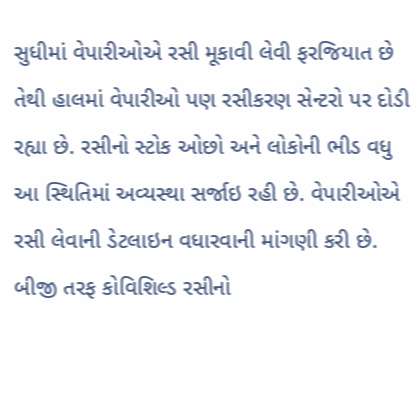સુધીમાં વેપારીઓએ રસી મૂકાવી લેવી ફરજિયાત છે તેથી હાલમાં વેપારીઓ પણ રસીકરણ સેન્ટરો પર દોડી રહ્યા છે. રસીનો સ્ટોક ઓછો અને લોકોની ભીડ વધુ આ સ્થિતિમાં અવ્યસ્થા સર્જાઇ રહી છે. વેપારીઓએ રસી લેવાની ડેટલાઇન વધારવાની માંગણી કરી છે. બીજી તરફ કોવિશિલ્ડ રસીનો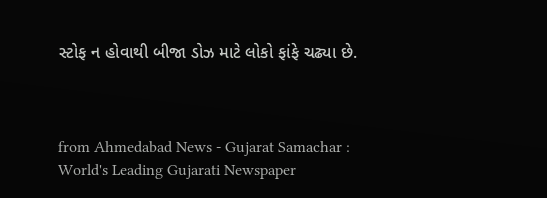સ્ટોફ ન હોવાથી બીજા ડોઝ માટે લોકો ફાંફે ચઢ્યા છે.



from Ahmedabad News - Gujarat Samachar : World's Leading Gujarati Newspaper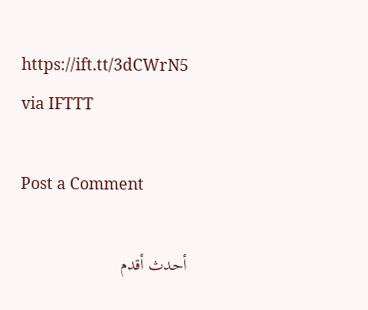https://ift.tt/3dCWrN5
via IFTTT

Post a Comment

أحدث أقدم